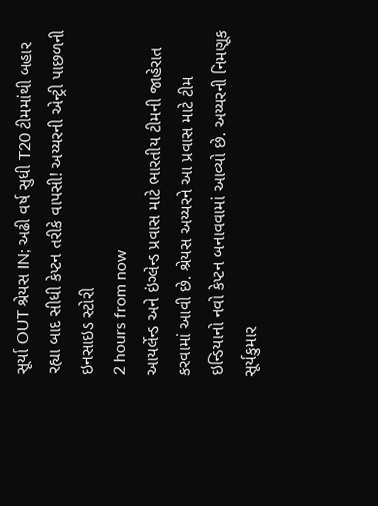સૂર્યા OUT શ્રેયસ IN; અઢી વર્ષ સુધી T20 ટીમમાંથી બહાર રહ્યા બાદ સીધી કેપ્ટન તરીકે વાપસી! અય્યરની એન્ટ્રી પાછળની ઇનસાઇડ સ્ટોરી
2 hours from now
આયર્લેન્ડ અને ઇંગ્લેન્ડ પ્રવાસ માટે ભારતીય ટીમની જાહેરાત કરવામાં આવી છે. શ્રેયસ અય્યરને આ પ્રવાસ માટે ટીમ ઇન્ડિયાનો નવો કેપ્ટન બનાવવામાં આવ્યો છે. અય્યરની નિમણૂક સૂર્યકુમાર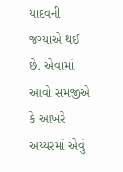યાદવની જગ્યાએ થઈ છે. એવામાં આવો સમજીએ કે આખરે અય્યરમાં એવું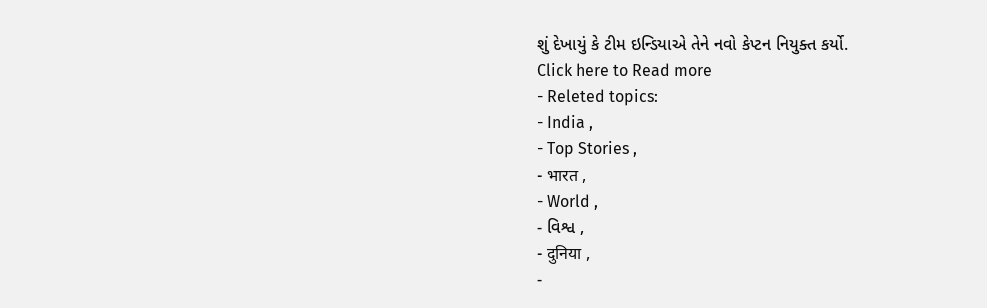શું દેખાયું કે ટીમ ઇન્ડિયાએ તેને નવો કેપ્ટન નિયુક્ત કર્યો.
Click here to Read more
- Releted topics:
- India ,
- Top Stories ,
- भारत ,
- World ,
- વિશ્વ ,
- दुनिया ,
-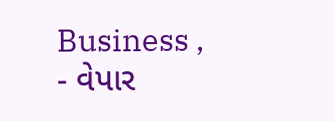Business ,
- વેપાર